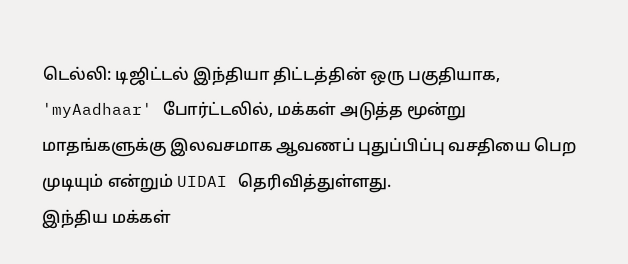டெல்லி: டிஜிட்டல் இந்தியா திட்டத்தின் ஒரு பகுதியாக, 'myAadhaar' போர்ட்டலில், மக்கள் அடுத்த மூன்று மாதங்களுக்கு இலவசமாக ஆவணப் புதுப்பிப்பு வசதியை பெற முடியும் என்றும் UIDAI தெரிவித்துள்ளது.
இந்திய மக்கள்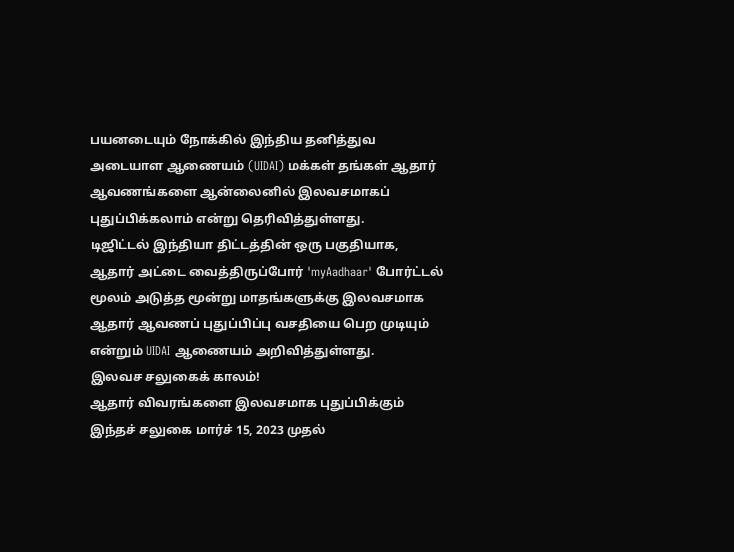பயனடையும் நோக்கில் இந்திய தனித்துவ அடையாள ஆணையம் (UIDAI) மக்கள் தங்கள் ஆதார் ஆவணங்களை ஆன்லைனில் இலவசமாகப் புதுப்பிக்கலாம் என்று தெரிவித்துள்ளது.
டிஜிட்டல் இந்தியா திட்டத்தின் ஒரு பகுதியாக, ஆதார் அட்டை வைத்திருப்போர் 'myAadhaar' போர்ட்டல் மூலம் அடுத்த மூன்று மாதங்களுக்கு இலவசமாக ஆதார் ஆவணப் புதுப்பிப்பு வசதியை பெற முடியும் என்றும் UIDAI ஆணையம் அறிவித்துள்ளது.
இலவச சலுகைக் காலம்!
ஆதார் விவரங்களை இலவசமாக புதுப்பிக்கும் இந்தச் சலுகை மார்ச் 15, 2023 முதல்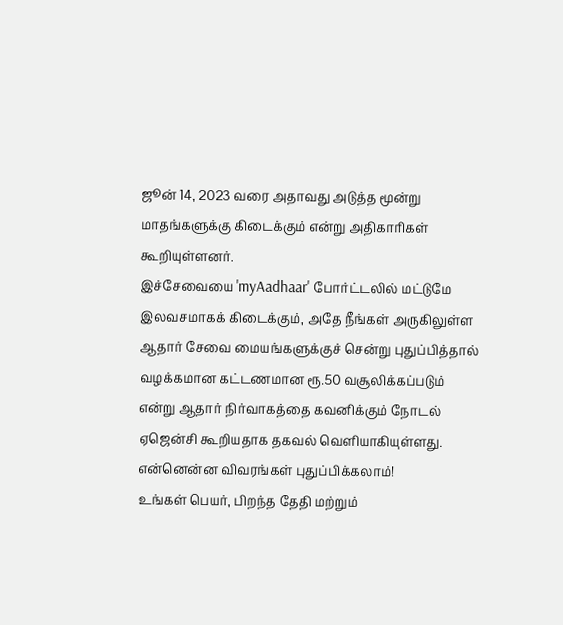ஜூன் 14, 2023 வரை அதாவது அடுத்த மூன்று மாதங்களுக்கு கிடைக்கும் என்று அதிகாரிகள் கூறியுள்ளனர்.
இச்சேவையை 'myAadhaar' போர்ட்டலில் மட்டுமே இலவசமாகக் கிடைக்கும், அதே நீங்கள் அருகிலுள்ள ஆதார் சேவை மையங்களுக்குச் சென்று புதுப்பித்தால் வழக்கமான கட்டணமான ரூ.50 வசூலிக்கப்படும் என்று ஆதார் நிர்வாகத்தை கவனிக்கும் நோடல் ஏஜென்சி கூறியதாக தகவல் வெளியாகியுள்ளது.
என்னென்ன விவரங்கள் புதுப்பிக்கலாம்!
உங்கள் பெயர், பிறந்த தேதி மற்றும்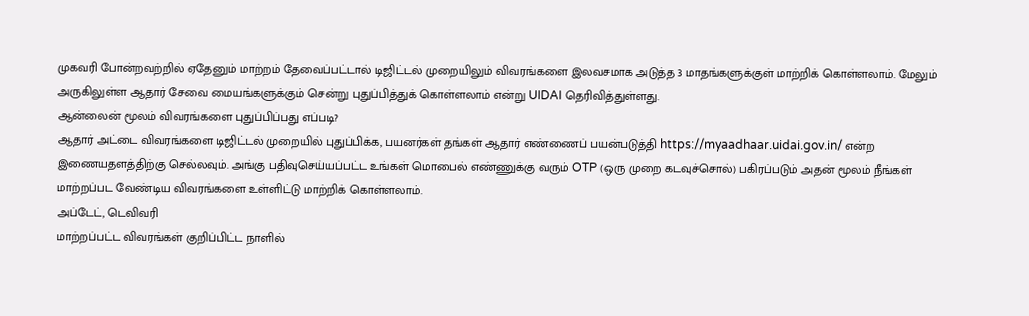முகவரி போன்றவற்றில் ஏதேனும் மாற்றம் தேவைப்பட்டால் டிஜிட்டல் முறையிலும் விவரங்களை இலவசமாக அடுத்த 3 மாதங்களுக்குள் மாற்றிக் கொள்ளலாம். மேலும் அருகிலுள்ள ஆதார் சேவை மையங்களுக்கும் சென்று புதுப்பித்துக் கொள்ளலாம் என்று UIDAI தெரிவித்துள்ளது.
ஆன்லைன் மூலம் விவரங்களை புதுப்பிப்பது எப்படி?
ஆதார் அட்டை விவரங்களை டிஜிட்டல் முறையில் புதுப்பிக்க, பயனர்கள் தங்கள் ஆதார் எண்ணைப் பயன்படுத்தி https://myaadhaar.uidai.gov.in/ என்ற இணையதளத்திற்கு செல்லவும். அங்கு பதிவுசெய்யப்பட்ட உங்கள் மொபைல் எண்ணுக்கு வரும் OTP (ஒரு முறை கடவுச்சொல்) பகிரப்படும் அதன் மூலம் நீங்கள் மாற்றப்பட வேண்டிய விவரங்களை உள்ளிட்டு மாற்றிக் கொள்ளலாம்.
அப்டேட், டெவிவரி
மாற்றப்பட்ட விவரங்கள் குறிப்பிட்ட நாளில்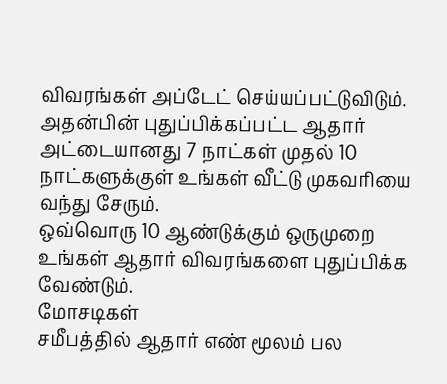விவரங்கள் அப்டேட் செய்யப்பட்டுவிடும். அதன்பின் புதுப்பிக்கப்பட்ட ஆதார் அட்டையானது 7 நாட்கள் முதல் 10 நாட்களுக்குள் உங்கள் வீட்டு முகவரியை வந்து சேரும்.
ஒவ்வொரு 10 ஆண்டுக்கும் ஒருமுறை உங்கள் ஆதார் விவரங்களை புதுப்பிக்க வேண்டும்.
மோசடிகள்
சமீபத்தில் ஆதார் எண் மூலம் பல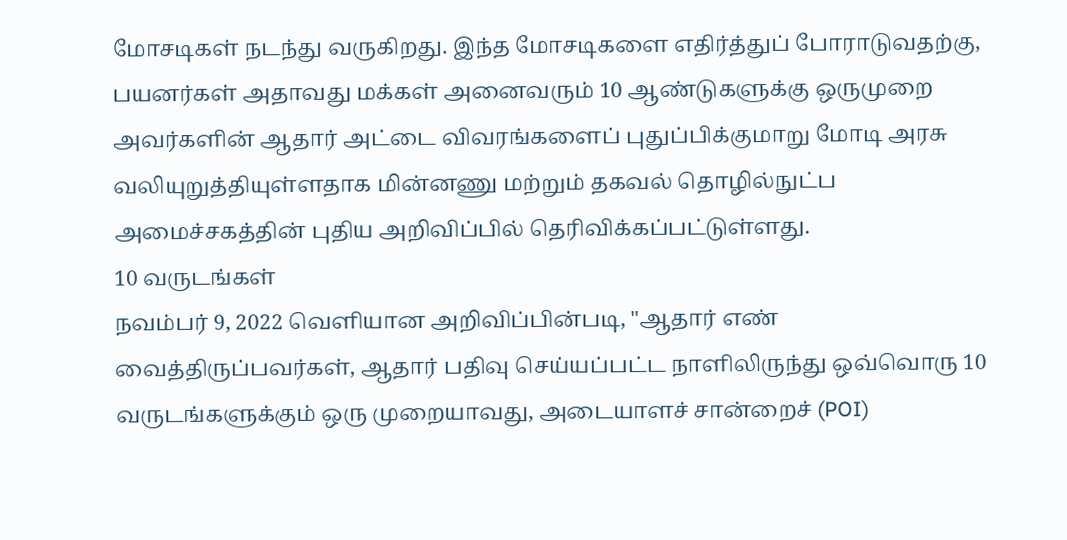மோசடிகள் நடந்து வருகிறது. இந்த மோசடிகளை எதிர்த்துப் போராடுவதற்கு, பயனர்கள் அதாவது மக்கள் அனைவரும் 10 ஆண்டுகளுக்கு ஒருமுறை அவர்களின் ஆதார் அட்டை விவரங்களைப் புதுப்பிக்குமாறு மோடி அரசு வலியுறுத்தியுள்ளதாக மின்னணு மற்றும் தகவல் தொழில்நுட்ப அமைச்சகத்தின் புதிய அறிவிப்பில் தெரிவிக்கப்பட்டுள்ளது.
10 வருடங்கள்
நவம்பர் 9, 2022 வெளியான அறிவிப்பின்படி, "ஆதார் எண் வைத்திருப்பவர்கள், ஆதார் பதிவு செய்யப்பட்ட நாளிலிருந்து ஒவ்வொரு 10 வருடங்களுக்கும் ஒரு முறையாவது, அடையாளச் சான்றைச் (POI)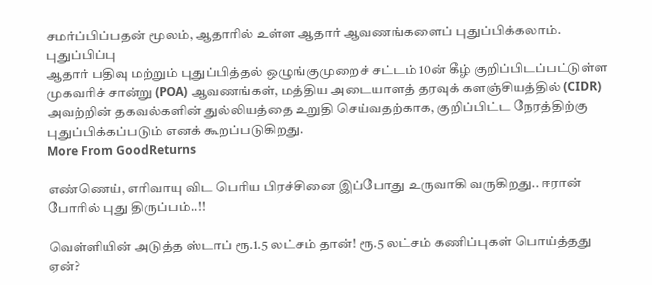சமர்ப்பிப்பதன் மூலம், ஆதாரில் உள்ள ஆதார் ஆவணங்களைப் புதுப்பிக்கலாம்.
புதுப்பிப்பு
ஆதார் பதிவு மற்றும் புதுப்பித்தல் ஒழுங்குமுறைச் சட்டம் 10ன் கீழ் குறிப்பிடப்பட்டுள்ள முகவரிச் சான்று (POA) ஆவணங்கள், மத்திய அடையாளத் தரவுக் களஞ்சியத்தில் (CIDR) அவற்றின் தகவல்களின் துல்லியத்தை உறுதி செய்வதற்காக, குறிப்பிட்ட நேரத்திற்கு புதுப்பிக்கப்படும் எனக் கூறப்படுகிறது.
More From GoodReturns

எண்ணெய், எரிவாயு விட பெரிய பிரச்சினை இப்போது உருவாகி வருகிறது.. ஈரான் போரில் புது திருப்பம்..!!

வெள்ளியின் அடுத்த ஸ்டாப் ரூ.1.5 லட்சம் தான்! ரூ.5 லட்சம் கணிப்புகள் பொய்த்தது ஏன்?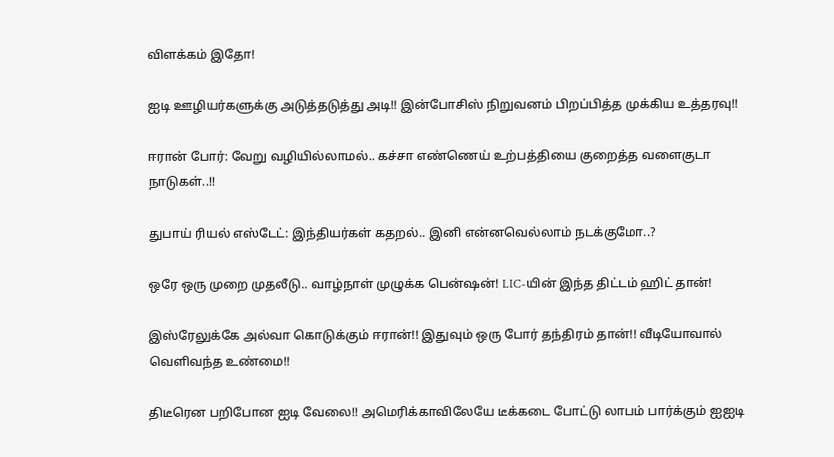விளக்கம் இதோ!

ஐடி ஊழியர்களுக்கு அடுத்தடுத்து அடி!! இன்போசிஸ் நிறுவனம் பிறப்பித்த முக்கிய உத்தரவு!!

ஈரான் போர்: வேறு வழியில்லாமல்.. கச்சா எண்ணெய் உற்பத்தியை குறைத்த வளைகுடா நாடுகள்..!!

துபாய் ரியல் எஸ்டேட்: இந்தியர்கள் கதறல்.. இனி என்னவெல்லாம் நடக்குமோ..?

ஒரே ஒரு முறை முதலீடு.. வாழ்நாள் முழுக்க பென்ஷன்! LIC-யின் இந்த திட்டம் ஹிட் தான்!

இஸ்ரேலுக்கே அல்வா கொடுக்கும் ஈரான்!! இதுவும் ஒரு போர் தந்திரம் தான்!! வீடியோவால் வெளிவந்த உண்மை!!

திடீரென பறிபோன ஐடி வேலை!! அமெரிக்காவிலேயே டீக்கடை போட்டு லாபம் பார்க்கும் ஐஐடி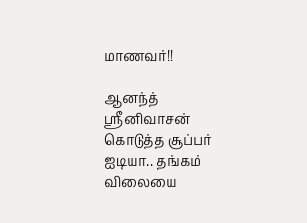மாணவர்!!

ஆனந்த் ஸ்ரீனிவாசன் கொடுத்த சூப்பர் ஐடியா.. தங்கம் விலையை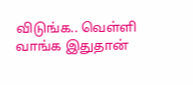விடுங்க.. வெள்ளி வாங்க இதுதான்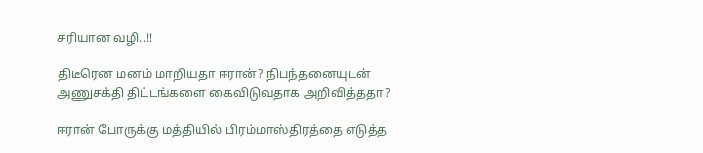சரியான வழி..!!

திடீரென மனம் மாறியதா ஈரான்? நிபந்தனையுடன் அணுசக்தி திட்டங்களை கைவிடுவதாக அறிவித்ததா?

ஈரான் போருக்கு மத்தியில் பிரம்மாஸ்திரத்தை எடுத்த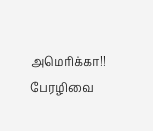அமெரிக்கா!! பேரழிவை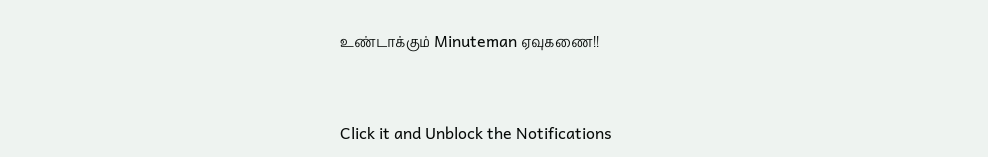உண்டாக்கும் Minuteman ஏவுகணை!!



Click it and Unblock the Notifications